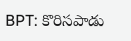BPT: కొరిసపాడు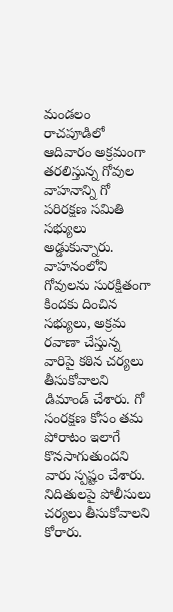మండలం రాచపూడిలో ఆదివారం అక్రమంగా తరలిస్తున్న గోవుల వాహనాన్ని గో పరిరక్షణ సమితి సభ్యులు అడ్డుకున్నారు. వాహనంలోని గోవులను సురక్షితంగా కిందకు దించిన సభ్యులు, అక్రమ రవాణా చేస్తున్న వారిపై కఠిన చర్యలు తీసుకోవాలని డిమాండ్ చేశారు. గో సంరక్షణ కోసం తమ పోరాటం ఇలాగే కొనసాగుతుందని వారు స్పష్టం చేశారు. నిదితులపై పోలీసులు చర్యలు తీసుకోవాలని కోరారు.